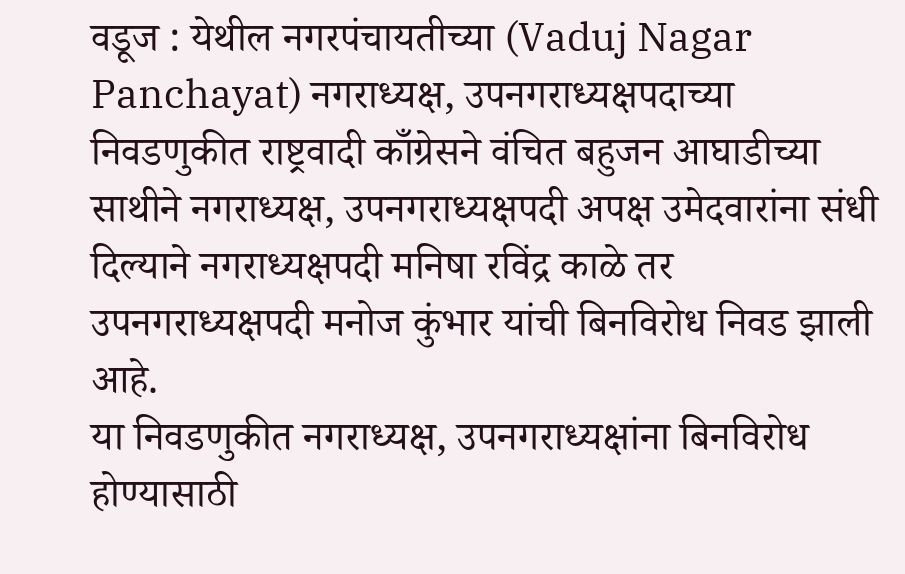वडूज : येथील नगरपंचायतीच्या (Vaduj Nagar Panchayat) नगराध्यक्ष, उपनगराध्यक्षपदाच्या निवडणुकीत राष्ट्रवादी काँग्रेसने वंचित बहुजन आघाडीच्या साथीने नगराध्यक्ष, उपनगराध्यक्षपदी अपक्ष उमेदवारांना संधी दिल्याने नगराध्यक्षपदी मनिषा रविंद्र काळे तर उपनगराध्यक्षपदी मनोज कुंभार यांची बिनविरोध निवड झाली आहे.
या निवडणुकीत नगराध्यक्ष, उपनगराध्यक्षांना बिनविरोध होण्यासाठी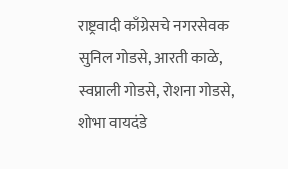राष्ट्रवादी काँग्रेसचे नगरसेवक सुनिल गोडसे, आरती काळे, स्वप्नाली गोडसे, रोशना गोडसे, शोभा वायदंडे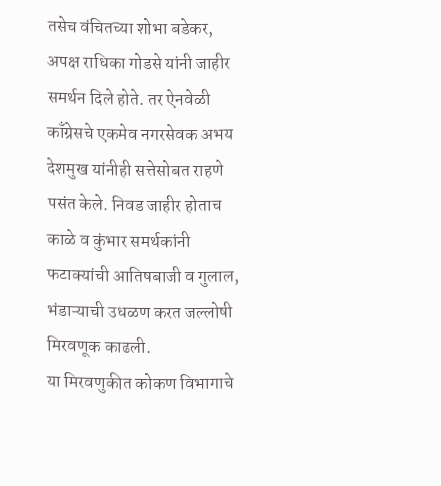तसेच वंचितच्या शोभा बडेकर, अपक्ष राधिका गोडसे यांनी जाहीर समर्थन दिले होते. तर ऐनवेळी काँग्रेसचे एकमेव नगरसेवक अभय देशमुख यांनीही सत्तेसोबत राहणे पसंत केले. निवड जाहीर होताच काळे व कुंभार समर्थकांनी फटाक्यांची आतिषबाजी व गुलाल, भंडाऱ्याची उधळण करत जल्लोषी मिरवणूक काढली.
या मिरवणुकीत कोकण विभागाचे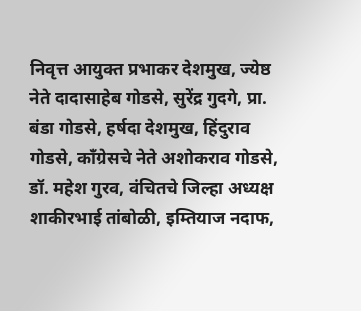निवृत्त आयुक्त प्रभाकर देशमुख, ज्येष्ठ नेते दादासाहेब गोडसे, सुरेंद्र गुदगे, प्रा. बंडा गोडसे, हर्षदा देशमुख, हिंदुराव गोडसे, काँग्रेसचे नेते अशोकराव गोडसे, डॉ. महेश गुरव, वंचितचे जिल्हा अध्यक्ष शाकीरभाई तांबोळी, इम्तियाज नदाफ,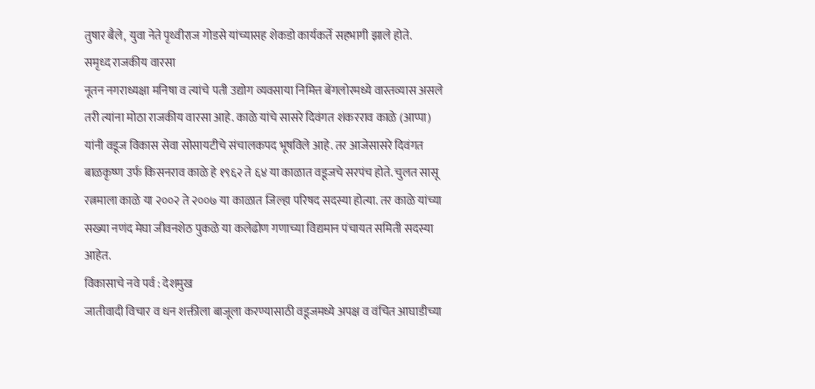तुषार बैले, युवा नेते पृथ्वीराज गोडसे यांच्यासह शेकडो कार्यकर्ते सहभागी झाले होते.
समृध्द राजकीय वारसा
नूतन नगराध्यक्षा मनिषा व त्यांचे पती उद्योग व्यवसाया निमित्त बेंगलोरमध्ये वास्तव्यास असले तरी त्यांना मोठा राजकीय वारसा आहे. काळे यांचे सासरे दिवंगत शंकरराव काळे (आप्पा) यांनी वडूज विकास सेवा सोसायटीचे संचालकपद भूषविले आहे. तर आजेसासरे दिवंगत बाळकृष्ण उर्फ किसनराव काळे हे १९६२ ते ६४ या काळात वडूजचे सरपंच होते. चुलत सासू रत्नमाला काळे या २००२ ते २००७ या काळात जिल्हा परिषद सदस्या होत्या. तर काळे यांच्या सख्या नणंद मेघा जीवनशेठ पुकळे या कलेढोण गणाच्या विद्यमान पंचायत समिती सदस्या आहेत.
विकासाचे नवे पर्व : देशमुख
जातीवादी विचार व धन शक्तीला बाजूला करण्यासाठी वडूजमध्ये अपक्ष व वंचित आघाडीच्या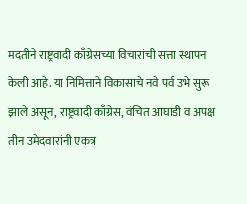मदतीने राष्ट्रवादी काँग्रेसच्या विचारांची सत्ता स्थापन केली आहे. या निमित्ताने विकासाचे नवे पर्व उभे सुरू झाले असून, राष्ट्रवादी काँग्रेस, वंचित आघाडी व अपक्ष तीन उमेदवारांनी एकत्र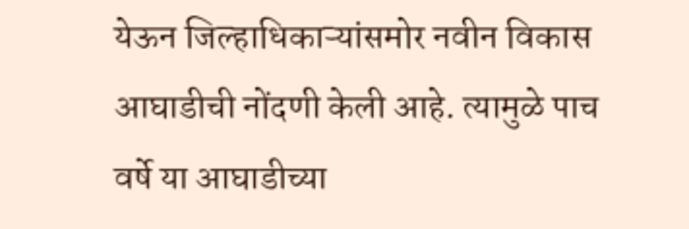येऊन जिल्हाधिकाऱ्यांसमोर नवीन विकास आघाडीची नोंदणी केली आहे. त्यामुळे पाच वर्षे या आघाडीच्या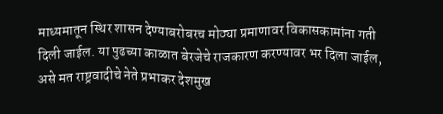माध्यमातून स्थिर शासन देण्याबरोबरच मोठ्या प्रमाणावर विकासकामांना गती दिली जाईल. या पुढच्या काळात बेरजेचे राजकारण करण्यावर भर दिला जाईल, असे मत राष्ट्रवादीचे नेते प्रभाकर देशमुख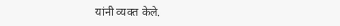यांनी व्यक्त केले.